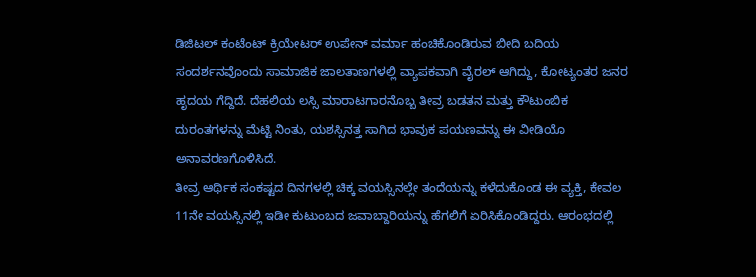ಡಿಜಿಟಲ್ ಕಂಟೆಂಟ್ ಕ್ರಿಯೇಟರ್ ಉಪೇನ್ ವರ್ಮಾ ಹಂಚಿಕೊಂಡಿರುವ ಬೀದಿ ಬದಿಯ ಸಂದರ್ಶನವೊಂದು ಸಾಮಾಜಿಕ ಜಾಲತಾಣಗಳಲ್ಲಿ ವ್ಯಾಪಕವಾಗಿ ವೈರಲ್ ಆಗಿದ್ದು, ಕೋಟ್ಯಂತರ ಜನರ ಹೃದಯ ಗೆದ್ದಿದೆ. ದೆಹಲಿಯ ಲಸ್ಸಿ ಮಾರಾಟಗಾರನೊಬ್ಬ ತೀವ್ರ ಬಡತನ ಮತ್ತು ಕೌಟುಂಬಿಕ ದುರಂತಗಳನ್ನು ಮೆಟ್ಟಿ ನಿಂತು, ಯಶಸ್ಸಿನತ್ತ ಸಾಗಿದ ಭಾವುಕ ಪಯಣವನ್ನು ಈ ವೀಡಿಯೊ ಅನಾವರಣಗೊಳಿಸಿದೆ.
ತೀವ್ರ ಆರ್ಥಿಕ ಸಂಕಷ್ಟದ ದಿನಗಳಲ್ಲಿ ಚಿಕ್ಕ ವಯಸ್ಸಿನಲ್ಲೇ ತಂದೆಯನ್ನು ಕಳೆದುಕೊಂಡ ಈ ವ್ಯಕ್ತಿ, ಕೇವಲ 11ನೇ ವಯಸ್ಸಿನಲ್ಲಿ ಇಡೀ ಕುಟುಂಬದ ಜವಾಬ್ದಾರಿಯನ್ನು ಹೆಗಲಿಗೆ ಏರಿಸಿಕೊಂಡಿದ್ದರು. ಆರಂಭದಲ್ಲಿ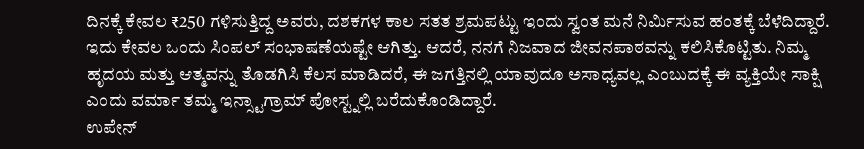ದಿನಕ್ಕೆ ಕೇವಲ ₹250 ಗಳಿಸುತ್ತಿದ್ದ ಅವರು, ದಶಕಗಳ ಕಾಲ ಸತತ ಶ್ರಮಪಟ್ಟು ಇಂದು ಸ್ವಂತ ಮನೆ ನಿರ್ಮಿಸುವ ಹಂತಕ್ಕೆ ಬೆಳೆದಿದ್ದಾರೆ.
ಇದು ಕೇವಲ ಒಂದು ಸಿಂಪಲ್ ಸಂಭಾಷಣೆಯಷ್ಟೇ ಆಗಿತ್ತು. ಆದರೆ, ನನಗೆ ನಿಜವಾದ ಜೀವನಪಾಠವನ್ನು ಕಲಿಸಿಕೊಟ್ಟಿತು. ನಿಮ್ಮ ಹೃದಯ ಮತ್ತು ಆತ್ಮವನ್ನು ತೊಡಗಿಸಿ ಕೆಲಸ ಮಾಡಿದರೆ, ಈ ಜಗತ್ತಿನಲ್ಲಿ ಯಾವುದೂ ಅಸಾಧ್ಯವಲ್ಲ ಎಂಬುದಕ್ಕೆ ಈ ವ್ಯಕ್ತಿಯೇ ಸಾಕ್ಷಿ ಎಂದು ವರ್ಮಾ ತಮ್ಮ ಇನ್ಸ್ಟಾಗ್ರಾಮ್ ಪೋಸ್ಟ್ನಲ್ಲಿ ಬರೆದುಕೊಂಡಿದ್ದಾರೆ.
ಉಪೇನ್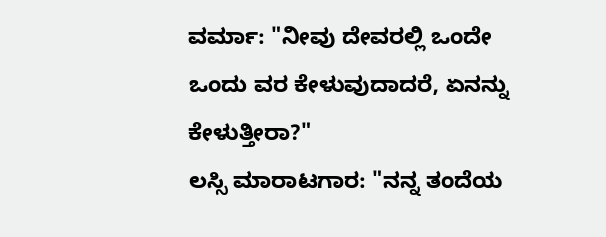ವರ್ಮಾ: "ನೀವು ದೇವರಲ್ಲಿ ಒಂದೇ ಒಂದು ವರ ಕೇಳುವುದಾದರೆ, ಏನನ್ನು ಕೇಳುತ್ತೀರಾ?"
ಲಸ್ಸಿ ಮಾರಾಟಗಾರ: "ನನ್ನ ತಂದೆಯ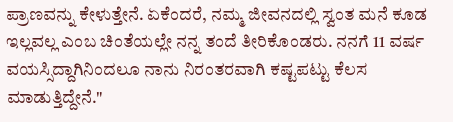ಪ್ರಾಣವನ್ನು ಕೇಳುತ್ತೇನೆ. ಏಕೆಂದರೆ, ನಮ್ಮ ಜೀವನದಲ್ಲಿ ಸ್ವಂತ ಮನೆ ಕೂಡ ಇಲ್ಲವಲ್ಲ ಎಂಬ ಚಿಂತೆಯಲ್ಲೇ ನನ್ನ ತಂದೆ ತೀರಿಕೊಂಡರು. ನನಗೆ 11 ವರ್ಷ ವಯಸ್ಸಿದ್ದಾಗಿನಿಂದಲೂ ನಾನು ನಿರಂತರವಾಗಿ ಕಷ್ಟಪಟ್ಟು ಕೆಲಸ ಮಾಡುತ್ತಿದ್ದೇನೆ."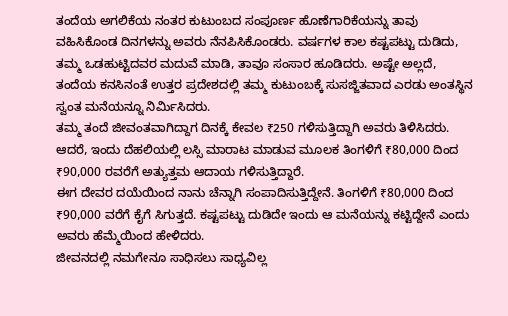ತಂದೆಯ ಅಗಲಿಕೆಯ ನಂತರ ಕುಟುಂಬದ ಸಂಪೂರ್ಣ ಹೊಣೆಗಾರಿಕೆಯನ್ನು ತಾವು ವಹಿಸಿಕೊಂಡ ದಿನಗಳನ್ನು ಅವರು ನೆನಪಿಸಿಕೊಂಡರು. ವರ್ಷಗಳ ಕಾಲ ಕಷ್ಟಪಟ್ಟು ದುಡಿದು, ತಮ್ಮ ಒಡಹುಟ್ಟಿದವರ ಮದುವೆ ಮಾಡಿ, ತಾವೂ ಸಂಸಾರ ಹೂಡಿದರು. ಅಷ್ಟೇ ಅಲ್ಲದೆ, ತಂದೆಯ ಕನಸಿನಂತೆ ಉತ್ತರ ಪ್ರದೇಶದಲ್ಲಿ ತಮ್ಮ ಕುಟುಂಬಕ್ಕೆ ಸುಸಜ್ಜಿತವಾದ ಎರಡು ಅಂತಸ್ಥಿನ ಸ್ವಂತ ಮನೆಯನ್ನೂ ನಿರ್ಮಿಸಿದರು.
ತಮ್ಮ ತಂದೆ ಜೀವಂತವಾಗಿದ್ದಾಗ ದಿನಕ್ಕೆ ಕೇವಲ ₹250 ಗಳಿಸುತ್ತಿದ್ದಾಗಿ ಅವರು ತಿಳಿಸಿದರು. ಆದರೆ, ಇಂದು ದೆಹಲಿಯಲ್ಲಿ ಲಸ್ಸಿ ಮಾರಾಟ ಮಾಡುವ ಮೂಲಕ ತಿಂಗಳಿಗೆ ₹80,000 ದಿಂದ ₹90,000 ರವರೆಗೆ ಅತ್ಯುತ್ತಮ ಆದಾಯ ಗಳಿಸುತ್ತಿದ್ದಾರೆ.
ಈಗ ದೇವರ ದಯೆಯಿಂದ ನಾನು ಚೆನ್ನಾಗಿ ಸಂಪಾದಿಸುತ್ತಿದ್ದೇನೆ. ತಿಂಗಳಿಗೆ ₹80,000 ದಿಂದ ₹90,000 ವರೆಗೆ ಕೈಗೆ ಸಿಗುತ್ತದೆ. ಕಷ್ಟಪಟ್ಟು ದುಡಿದೇ ಇಂದು ಆ ಮನೆಯನ್ನು ಕಟ್ಟಿದ್ದೇನೆ ಎಂದು ಅವರು ಹೆಮ್ಮೆಯಿಂದ ಹೇಳಿದರು.
ಜೀವನದಲ್ಲಿ ನಮಗೇನೂ ಸಾಧಿಸಲು ಸಾಧ್ಯವಿಲ್ಲ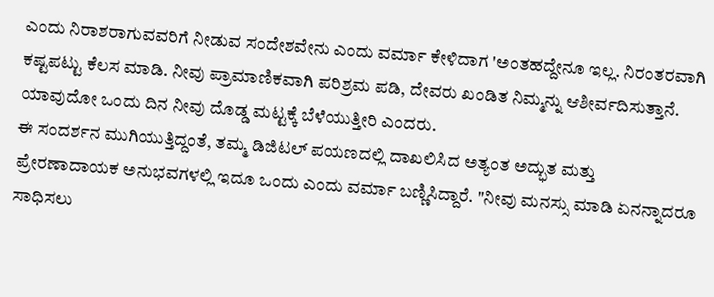ಎಂದು ನಿರಾಶರಾಗುವವರಿಗೆ ನೀಡುವ ಸಂದೇಶವೇನು ಎಂದು ವರ್ಮಾ ಕೇಳಿದಾಗ 'ಅಂತಹದ್ದೇನೂ ಇಲ್ಲ. ನಿರಂತರವಾಗಿ ಕಷ್ಟಪಟ್ಟು ಕೆಲಸ ಮಾಡಿ. ನೀವು ಪ್ರಾಮಾಣಿಕವಾಗಿ ಪರಿಶ್ರಮ ಪಡಿ, ದೇವರು ಖಂಡಿತ ನಿಮ್ಮನ್ನು ಆಶೀರ್ವದಿಸುತ್ತಾನೆ. ಯಾವುದೋ ಒಂದು ದಿನ ನೀವು ದೊಡ್ಡ ಮಟ್ಟಕ್ಕೆ ಬೆಳೆಯುತ್ತೀರಿ ಎಂದರು.
ಈ ಸಂದರ್ಶನ ಮುಗಿಯುತ್ತಿದ್ದಂತೆ, ತಮ್ಮ ಡಿಜಿಟಲ್ ಪಯಣದಲ್ಲಿ ದಾಖಲಿಸಿದ ಅತ್ಯಂತ ಅದ್ಭುತ ಮತ್ತು ಪ್ರೇರಣಾದಾಯಕ ಅನುಭವಗಳಲ್ಲಿ ಇದೂ ಒಂದು ಎಂದು ವರ್ಮಾ ಬಣ್ಣಿಸಿದ್ದಾರೆ. "ನೀವು ಮನಸ್ಸು ಮಾಡಿ ಏನನ್ನಾದರೂ ಸಾಧಿಸಲು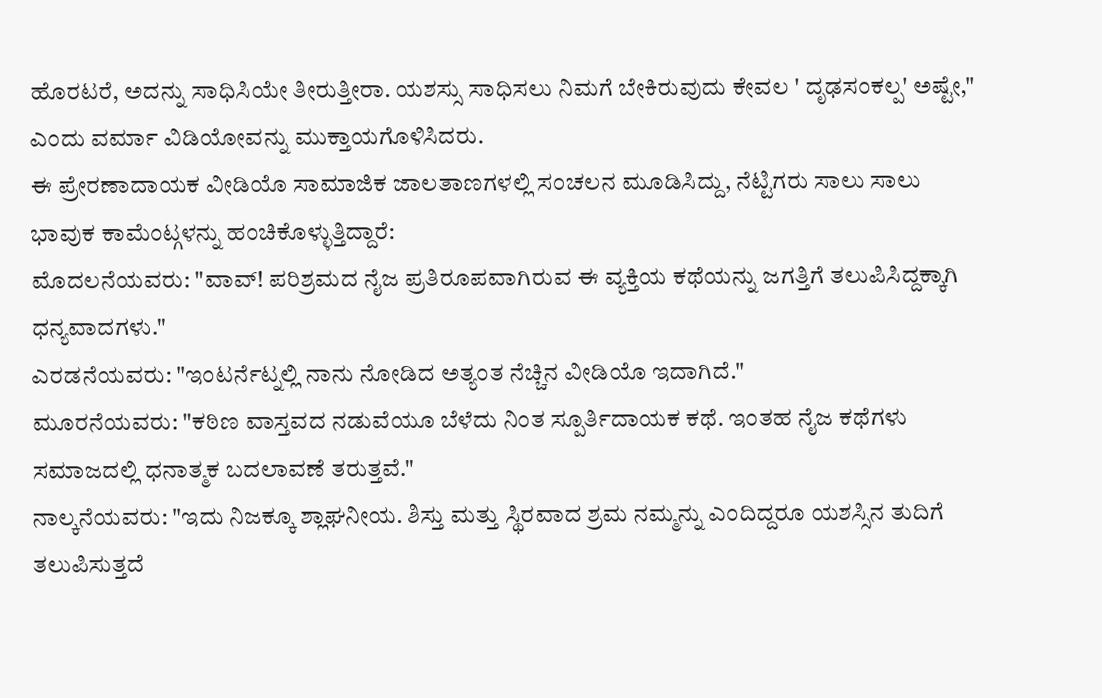ಹೊರಟರೆ, ಅದನ್ನು ಸಾಧಿಸಿಯೇ ತೀರುತ್ತೀರಾ. ಯಶಸ್ಸು ಸಾಧಿಸಲು ನಿಮಗೆ ಬೇಕಿರುವುದು ಕೇವಲ ' ದೃಢಸಂಕಲ್ಪ' ಅಷ್ಟೇ," ಎಂದು ವರ್ಮಾ ವಿಡಿಯೋವನ್ನು ಮುಕ್ತಾಯಗೊಳಿಸಿದರು.
ಈ ಪ್ರೇರಣಾದಾಯಕ ವೀಡಿಯೊ ಸಾಮಾಜಿಕ ಜಾಲತಾಣಗಳಲ್ಲಿ ಸಂಚಲನ ಮೂಡಿಸಿದ್ದು, ನೆಟ್ಟಿಗರು ಸಾಲು ಸಾಲು ಭಾವುಕ ಕಾಮೆಂಟ್ಗಳನ್ನು ಹಂಚಿಕೊಳ್ಳುತ್ತಿದ್ದಾರೆ:
ಮೊದಲನೆಯವರು: "ವಾವ್! ಪರಿಶ್ರಮದ ನೈಜ ಪ್ರತಿರೂಪವಾಗಿರುವ ಈ ವ್ಯಕ್ತಿಯ ಕಥೆಯನ್ನು ಜಗತ್ತಿಗೆ ತಲುಪಿಸಿದ್ದಕ್ಕಾಗಿ ಧನ್ಯವಾದಗಳು."
ಎರಡನೆಯವರು: "ಇಂಟರ್ನೆಟ್ನಲ್ಲಿ ನಾನು ನೋಡಿದ ಅತ್ಯಂತ ನೆಚ್ಚಿನ ವೀಡಿಯೊ ಇದಾಗಿದೆ."
ಮೂರನೆಯವರು: "ಕಠಿಣ ವಾಸ್ತವದ ನಡುವೆಯೂ ಬೆಳೆದು ನಿಂತ ಸ್ಪೂರ್ತಿದಾಯಕ ಕಥೆ. ಇಂತಹ ನೈಜ ಕಥೆಗಳು ಸಮಾಜದಲ್ಲಿ ಧನಾತ್ಮಕ ಬದಲಾವಣೆ ತರುತ್ತವೆ."
ನಾಲ್ಕನೆಯವರು: "ಇದು ನಿಜಕ್ಕೂ ಶ್ಲಾಘನೀಯ. ಶಿಸ್ತು ಮತ್ತು ಸ್ಥಿರವಾದ ಶ್ರಮ ನಮ್ಮನ್ನು ಎಂದಿದ್ದರೂ ಯಶಸ್ಸಿನ ತುದಿಗೆ ತಲುಪಿಸುತ್ತದೆ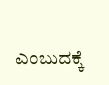ಎಂಬುದಕ್ಕೆ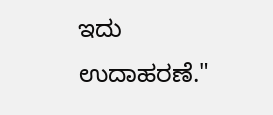ಇದು ಉದಾಹರಣೆ."